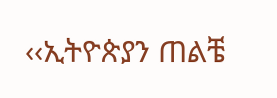‹‹ኢትዮጵያን ጠልቼ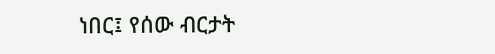ነበር፤ የሰው ብርታት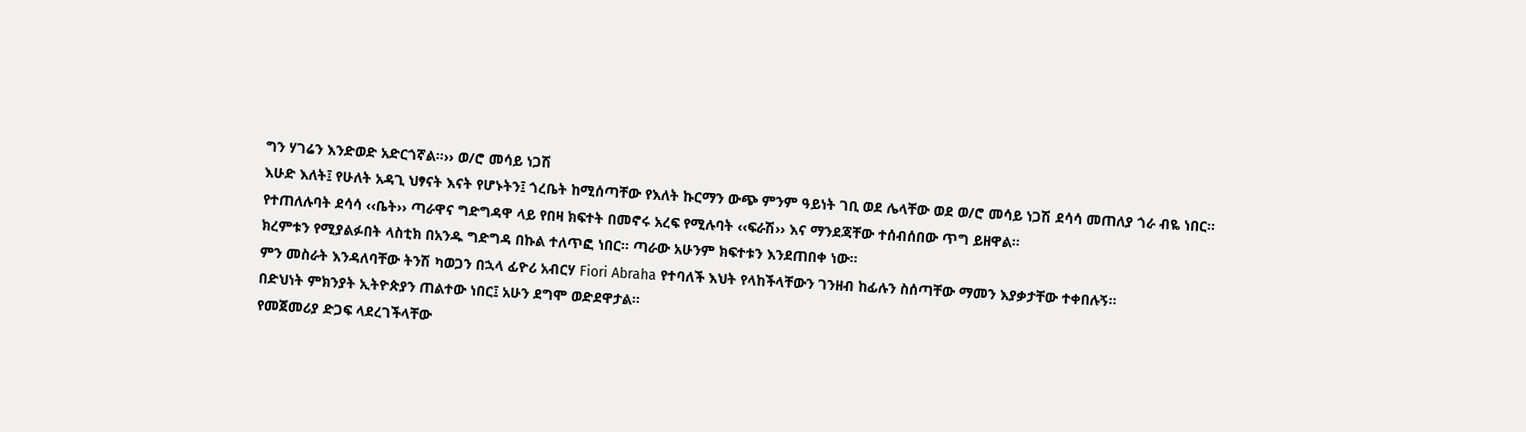ግን ሃገሬን እንድወድ አድርጎኛል፡፡›› ወ/ሮ መሳይ ነጋሽ
እሁድ እለት፤ የሁለት አዳጊ ህፃናት እናት የሆኑትን፤ ጎረቤት ከሚሰጣቸው የእለት ኩርማን ውጭ ምንም ዓይነት ገቢ ወደ ሌላቸው ወደ ወ/ሮ መሳይ ነጋሽ ደሳሳ መጠለያ ጎራ ብዬ ነበር፡፡
የተጠለሉባት ደሳሳ ‹‹ቤት›› ጣራዋና ግድግዳዋ ላይ የበዛ ክፍተት በመኖሩ አረፍ የሚሉባት ‹‹ፍራሽ›› እና ማንደጃቸው ተሰብሰበው ጥግ ይዘዋል፡፡
ክረምቱን የሚያልፉበት ላስቲክ በአንዱ ግድግዳ በኩል ተለጥፎ ነበር፡፡ ጣራው አሁንም ክፍተቱን እንደጠበቀ ነው፡፡
ምን መስራት እንዳለባቸው ትንሽ ካወጋን በኋላ ፊዮሪ አብርሃ Fiori Abraha የተባለች እህት የላከችላቸውን ገንዘብ ከፊሉን ስሰጣቸው ማመን እያቃታቸው ተቀበሉኝ፡፡
በድህነት ምክንያት ኢትዮጵያን ጠልተው ነበር፤ አሁን ደግሞ ወድደዋታል፡፡
የመጀመሪያ ድጋፍ ላደረገችላቸው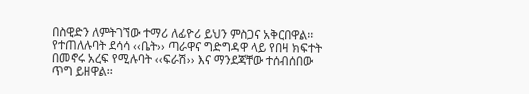በስዊድን ለምትገኘው ተማሪ ለፊዮሪ ይህን ምስጋና አቅርበዋል፡፡
የተጠለሉባት ደሳሳ ‹‹ቤት›› ጣራዋና ግድግዳዋ ላይ የበዛ ክፍተት በመኖሩ አረፍ የሚሉባት ‹‹ፍራሽ›› እና ማንደጃቸው ተሰብሰበው ጥግ ይዘዋል፡፡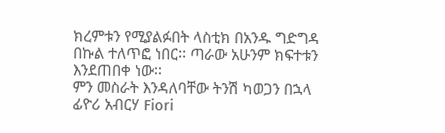ክረምቱን የሚያልፉበት ላስቲክ በአንዱ ግድግዳ በኩል ተለጥፎ ነበር፡፡ ጣራው አሁንም ክፍተቱን እንደጠበቀ ነው፡፡
ምን መስራት እንዳለባቸው ትንሽ ካወጋን በኋላ ፊዮሪ አብርሃ Fiori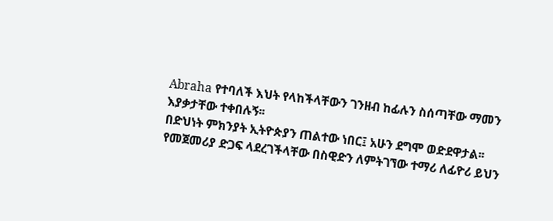Abraha የተባለች እህት የላከችላቸውን ገንዘብ ከፊሉን ስሰጣቸው ማመን እያቃታቸው ተቀበሉኝ፡፡
በድህነት ምክንያት ኢትዮጵያን ጠልተው ነበር፤ አሁን ደግሞ ወድደዋታል፡፡
የመጀመሪያ ድጋፍ ላደረገችላቸው በስዊድን ለምትገኘው ተማሪ ለፊዮሪ ይህን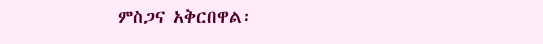ምስጋና አቅርበዋል፡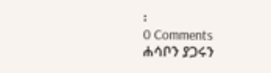፡
0 Comments
ሐሳቦን ያጋሩን